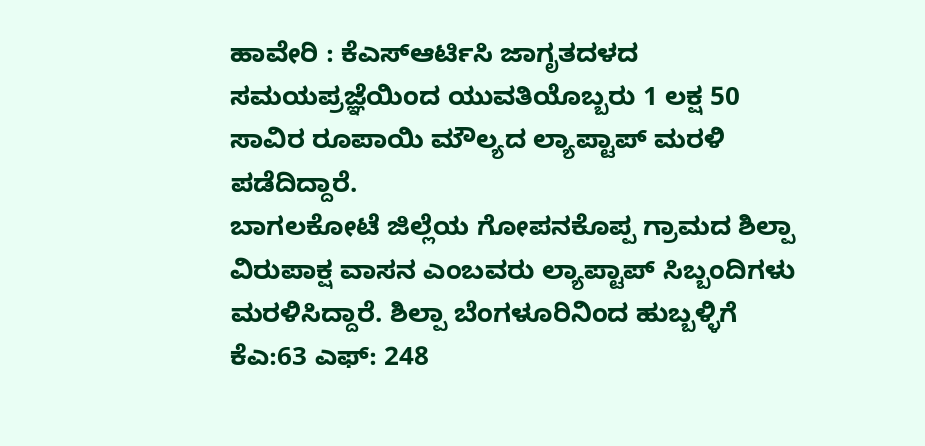ಹಾವೇರಿ : ಕೆಎಸ್ಆರ್ಟಿಸಿ ಜಾಗೃತದಳದ ಸಮಯಪ್ರಜ್ಞೆಯಿಂದ ಯುವತಿಯೊಬ್ಬರು 1 ಲಕ್ಷ 50 ಸಾವಿರ ರೂಪಾಯಿ ಮೌಲ್ಯದ ಲ್ಯಾಪ್ಟಾಪ್ ಮರಳಿ ಪಡೆದಿದ್ದಾರೆ.
ಬಾಗಲಕೋಟೆ ಜಿಲ್ಲೆಯ ಗೋಪನಕೊಪ್ಪ ಗ್ರಾಮದ ಶಿಲ್ಪಾ ವಿರುಪಾಕ್ಷ ವಾಸನ ಎಂಬವರು ಲ್ಯಾಪ್ಟಾಪ್ ಸಿಬ್ಬಂದಿಗಳು ಮರಳಿಸಿದ್ದಾರೆ. ಶಿಲ್ಪಾ ಬೆಂಗಳೂರಿನಿಂದ ಹುಬ್ಬಳ್ಳಿಗೆ ಕೆಎ:63 ಎಫ್: 248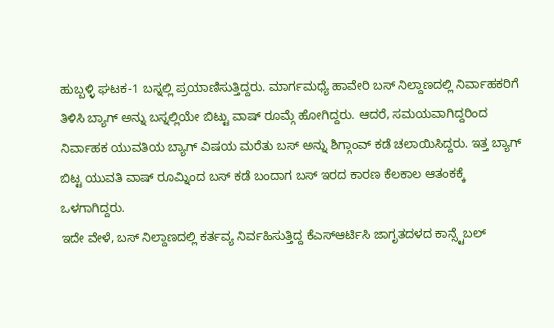ಹುಬ್ಬಳ್ಳಿ ಘಟಕ-1 ಬಸ್ನಲ್ಲಿ ಪ್ರಯಾಣಿಸುತ್ತಿದ್ದರು. ಮಾರ್ಗಮಧ್ಯೆ ಹಾವೇರಿ ಬಸ್ ನಿಲ್ದಾಣದಲ್ಲಿ ನಿರ್ವಾಹಕರಿಗೆ ತಿಳಿಸಿ ಬ್ಯಾಗ್ ಅನ್ನು ಬಸ್ನಲ್ಲಿಯೇ ಬಿಟ್ಟು ವಾಷ್ ರೂಮ್ಗೆ ಹೋಗಿದ್ದರು. ಆದರೆ, ಸಮಯವಾಗಿದ್ದರಿಂದ ನಿರ್ವಾಹಕ ಯುವತಿಯ ಬ್ಯಾಗ್ ವಿಷಯ ಮರೆತು ಬಸ್ ಅನ್ನು ಶಿಗ್ಗಾಂವ್ ಕಡೆ ಚಲಾಯಿಸಿದ್ದರು. ಇತ್ತ ಬ್ಯಾಗ್ ಬಿಟ್ಟ ಯುವತಿ ವಾಷ್ ರೂಮ್ನಿಂದ ಬಸ್ ಕಡೆ ಬಂದಾಗ ಬಸ್ ಇರದ ಕಾರಣ ಕೆಲಕಾಲ ಆತಂಕಕ್ಕೆ ಒಳಗಾಗಿದ್ದರು.
ಇದೇ ವೇಳೆ, ಬಸ್ ನಿಲ್ದಾಣದಲ್ಲಿ ಕರ್ತವ್ಯ ನಿರ್ವಹಿಸುತ್ತಿದ್ದ ಕೆಎಸ್ಆರ್ಟಿಸಿ ಜಾಗೃತದಳದ ಕಾನ್ಸ್ಟೆಬಲ್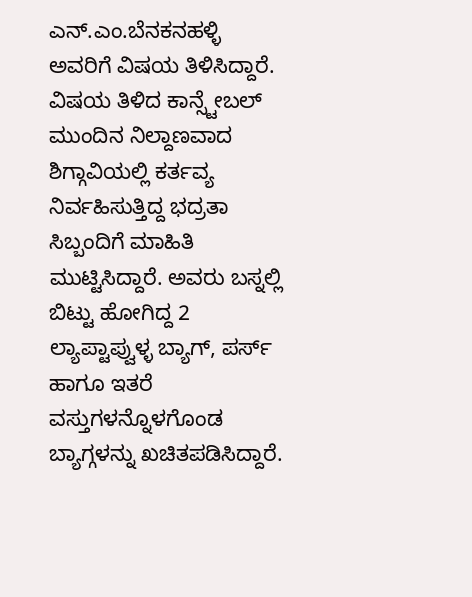ಎನ್.ಎಂ.ಬೆನಕನಹಳ್ಳಿ ಅವರಿಗೆ ವಿಷಯ ತಿಳಿಸಿದ್ದಾರೆ. ವಿಷಯ ತಿಳಿದ ಕಾನ್ಸ್ಟೇಬಲ್ ಮುಂದಿನ ನಿಲ್ದಾಣವಾದ ಶಿಗ್ಗಾವಿಯಲ್ಲಿ ಕರ್ತವ್ಯ ನಿರ್ವಹಿಸುತ್ತಿದ್ದ ಭದ್ರತಾ ಸಿಬ್ಬಂದಿಗೆ ಮಾಹಿತಿ ಮುಟ್ಟಿಸಿದ್ದಾರೆ. ಅವರು ಬಸ್ನಲ್ಲಿ ಬಿಟ್ಟು ಹೋಗಿದ್ದ 2 ಲ್ಯಾಪ್ಟಾಪ್ವುಳ್ಳ ಬ್ಯಾಗ್, ಪರ್ಸ್ ಹಾಗೂ ಇತರೆ ವಸ್ತುಗಳನ್ನೊಳಗೊಂಡ ಬ್ಯಾಗ್ಗಳನ್ನು ಖಚಿತಪಡಿಸಿದ್ದಾರೆ.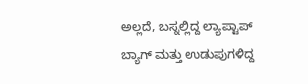ಅಲ್ಲದೆ, ಬಸ್ನಲ್ಲಿದ್ದ ಲ್ಯಾಪ್ಟಾಪ್ ಬ್ಯಾಗ್ ಮತ್ತು ಉಡುಪುಗಳಿದ್ದ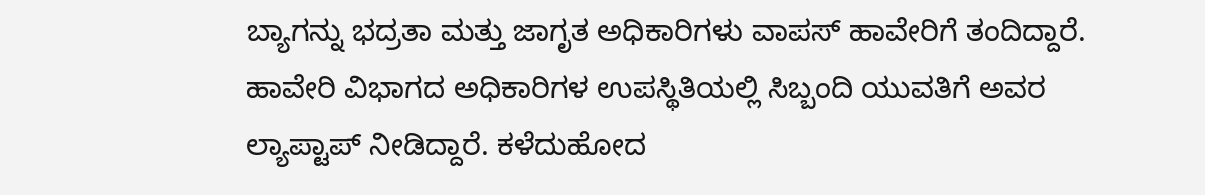ಬ್ಯಾಗನ್ನು ಭದ್ರತಾ ಮತ್ತು ಜಾಗೃತ ಅಧಿಕಾರಿಗಳು ವಾಪಸ್ ಹಾವೇರಿಗೆ ತಂದಿದ್ದಾರೆ. ಹಾವೇರಿ ವಿಭಾಗದ ಅಧಿಕಾರಿಗಳ ಉಪಸ್ಥಿತಿಯಲ್ಲಿ ಸಿಬ್ಬಂದಿ ಯುವತಿಗೆ ಅವರ ಲ್ಯಾಪ್ಟಾಪ್ ನೀಡಿದ್ದಾರೆ. ಕಳೆದುಹೋದ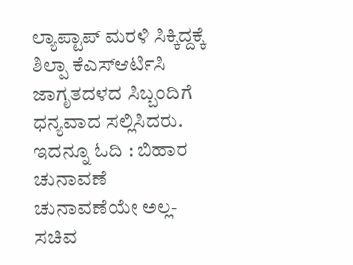ಲ್ಯಾಪ್ಟಾಪ್ ಮರಳಿ ಸಿಕ್ಕಿದ್ದಕ್ಕೆ ಶಿಲ್ಪಾ ಕೆಎಸ್ಆರ್ಟಿಸಿ ಜಾಗೃತದಳದ ಸಿಬ್ಬಂದಿಗೆ ಧನ್ಯವಾದ ಸಲ್ಲಿಸಿದರು.
ಇದನ್ನೂ ಓದಿ : ಬಿಹಾರ ಚುನಾವಣೆ ಚುನಾವಣೆಯೇ ಅಲ್ಲ- ಸಚಿವ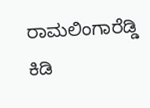ರಾಮಲಿಂಗಾರೆಡ್ಡಿ ಕಿಡಿ